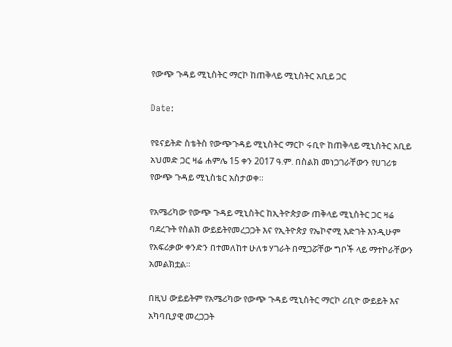የውጭ ጉዳይ ሚኒስትር ማርኮ ከጠቅላይ ሚኒስትር አቢይ ጋር

Date:

የዩናይትድ ስቴትስ የውጭጉዳይ ሚኒስትር ማርኮ ሩቢዮ ከጠቅላይ ሚኒስትር አቢይ አህመድ ጋር ዛሬ ሐምሌ 15 ቀን 2017 ዓ.ም. በስልክ መነጋገራቸውን የሀገሪቱ የውጭ ጉዳይ ሚኒስቴር አስታወቀ።

የአሜሪካው የውጭ ጉዳይ ሚኒስትር ከኢትዮጵያው ጠቅላይ ሚኒስትር ጋር ዛሬ ባደረጉት የስልክ ውይይትየመረጋጋት እና የኢትዮጵያ የኤኮኖሚ እድገት እንዲሁም የአፍሪቃው ቀንድን በተመለከተ ሁለቱ ሃገራት በሚጋሯቸው ግቦች ላይ ማተኮራቸውን አመልክቷል።

በዚህ ውይይትም የአሜሪካው የውጭ ጉዳይ ሚኒስትር ማርኮ ሪቢዮ ውይይት እና አካባቢያዊ መረጋጋት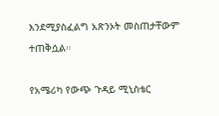እንደሚያስፈልግ አጽንኦት መስጠታቸውም ተጠቅሷል።

የአሜሪካ የውጭ ጉዳይ ሚኒስቴር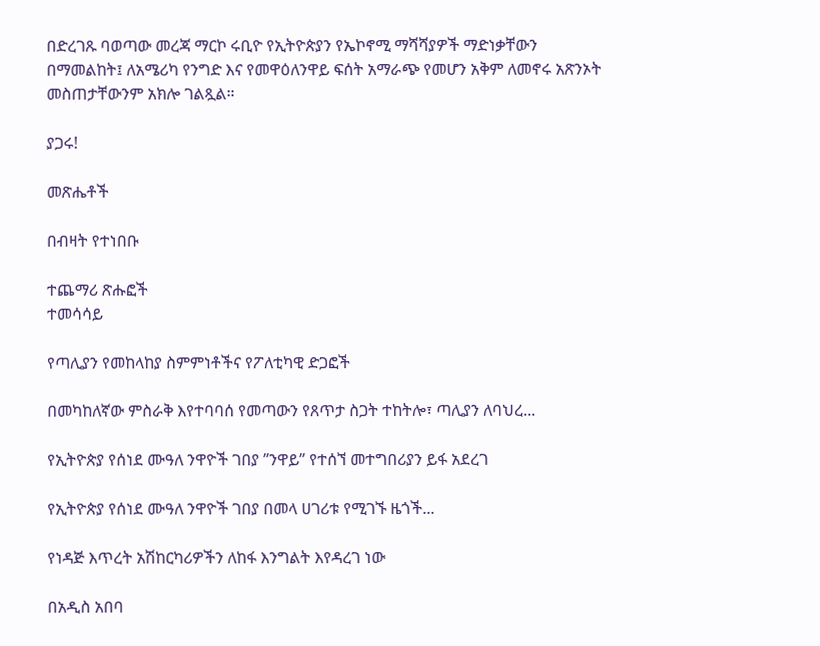በድረገጹ ባወጣው መረጃ ማርኮ ሩቢዮ የኢትዮጵያን የኤኮኖሚ ማሻሻያዎች ማድነቃቸውን በማመልከት፤ ለአሜሪካ የንግድ እና የመዋዕለንዋይ ፍሰት አማራጭ የመሆን አቅም ለመኖሩ አጽንኦት መስጠታቸውንም አክሎ ገልጿል።

ያጋሩ!

መጽሔቶች

በብዛት የተነበቡ

ተጨማሪ ጽሑፎች
ተመሳሳይ

የጣሊያን የመከላከያ ስምምነቶችና የፖለቲካዊ ድጋፎች

በመካከለኛው ምስራቅ እየተባባሰ የመጣውን የጸጥታ ስጋት ተከትሎ፣ ጣሊያን ለባህረ...

የኢትዮጵያ የሰነደ ሙዓለ ንዋዮች ገበያ ”ንዋይ” የተሰኘ መተግበሪያን ይፋ አደረገ

የኢትዮጵያ የሰነደ ሙዓለ ንዋዮች ገበያ በመላ ሀገሪቱ የሚገኙ ዜጎች...

የነዳጅ እጥረት አሽከርካሪዎችን ለከፋ እንግልት እየዳረገ ነው

በአዲስ አበባ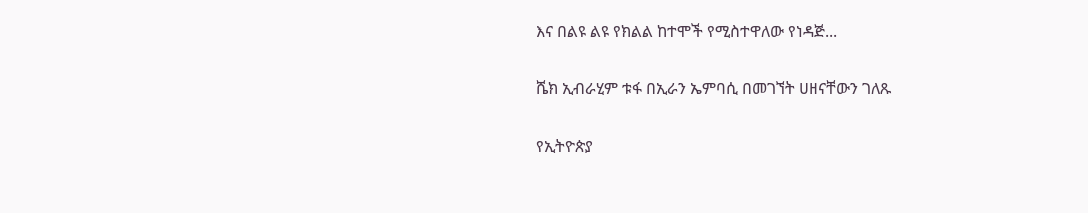እና በልዩ ልዩ የክልል ከተሞች የሚስተዋለው የነዳጅ...

ሼክ ኢብራሂም ቱፋ በኢራን ኤምባሲ በመገኘት ሀዘናቸውን ገለጹ

የኢትዮጵያ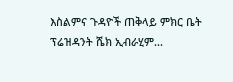እስልምና ጉዳዮች ጠቅላይ ምክር ቤት ፕሬዝዳንት ሼክ ኢብራሂም...